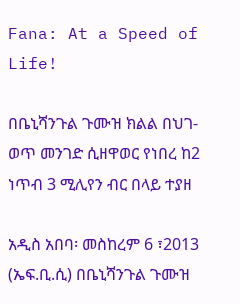Fana: At a Speed of Life!

በቤኒሻንጉል ጉሙዝ ክልል በህገ-ወጥ መንገድ ሲዘዋወር የነበረ ከ2 ነጥብ 3 ሚሊየን ብር በላይ ተያዘ

አዲስ አበባ፡ መስከረም 6 ፣2013 (ኤፍ.ቢ.ሲ) በቤኒሻንጉል ጉሙዝ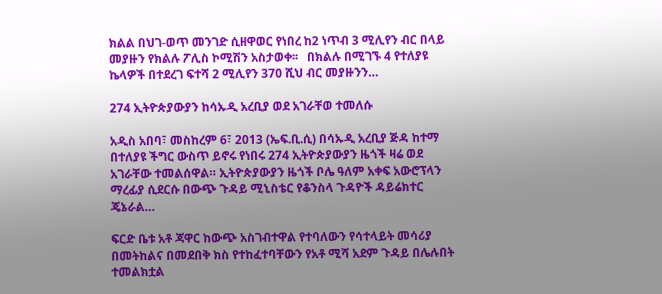ክልል በህገ-ወጥ መንገድ ሲዘዋወር የነበረ ከ2 ነጥብ 3 ሚሊየን ብር በላይ መያዙን የክልሉ ፖሊስ ኮሚሽን አስታወቀ፡፡   በክልሉ በሚገኙ 4 የተለያዩ ኬላዎች በተደረገ ፍተሻ 2 ሚሊየን 370 ሺህ ብር መያዙንን…

274 ኢትዮጵያውያን ከሳኡዲ አረቢያ ወደ አገራቸወ ተመለሱ

አዲስ አበባ፣ መስከረም 6፣ 2013 (ኤፍ.ቢ.ሲ) በሳኡዲ አረቢያ ጅዳ ከተማ በተለያዩ ችግር ውስጥ ይኖሩ የነበሩ 274 ኢትዮጵያውያን ዜጎች ዛሬ ወደ አገራቸው ተመልሰዋል። ኢትዮጵያውያን ዜጎች ቦሌ ዓለም አቀፍ አውሮፕላን ማረፊያ ሲደርሱ በውጭ ጉዳይ ሚኒስቴር የቆንስላ ጉዳዮች ዳይሬክተር ጄኔራል…

ፍርድ ቤቱ አቶ ጃዋር ከውጭ አስገብተዋል የተባለውን የሳተላይት መሳሪያ በመትከልና በመደበቅ ክስ የተከፈተባቸውን የአቶ ሚሻ አደም ጉዳይ በሌሉበት ተመልክቷል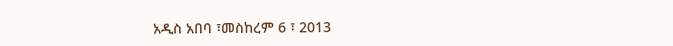አዲስ አበባ ፣መስከረም 6 ፣ 2013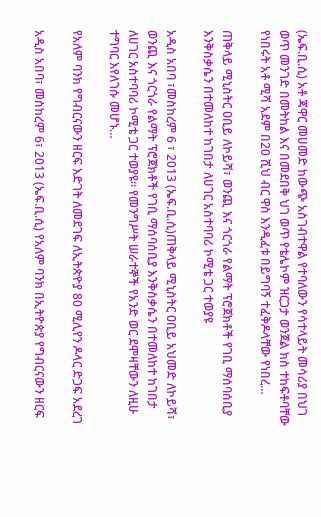(ኤፍ.ቢ.ሲ) አቶ ጃዋር መሀመድ ከውጭ አስገብተዋል የተባለውን የሳተላይት መሳሪያ በህገ ወጥ መንገድ በመትከል እና በመደበቅ ህገ ወጥ የቴሌኮም ዝርጋታ ወንጀል ክስ ተከፍቶባቸው የነበሩት አቶ ሚሻ አደም በ20 ሺህ ብር ዋስ እንዲፈቱ በይግባኝ ተፈቅዶላቸው የነበረ…

ጠቅላይ ሚኒስትር ዐቢይ ለኮይሻ፣ ወንጪ እና ጎርጎራ የልማት ፕሮጀክቶች የገቢ ማሰባሰቢያ እንቅስቃሴን በተመለከተ ከገበታ ለሀገር አስተባባሪ ኮሚቴ ጋር ተወያዩ

አዲስ አበባ ፣መስከረም 6 ፣ 2013 (ኤፍ.ቢ.ሲ)ጠቅላይ ሚኒስትር ዐቢይ አህመድ ለኮይሻ፣ ወንጪ እና ጎርጎራ የልማት ፕሮጀክቶች የገቢ ማሰባሰቢያ እንቅስቃሴን በተመለከተ ከገበታ ለሀገር አስተባባሪ ኮሚቴ ጋር ተወያዩ። የመንግሥት ሠራተኞች የአንድ ወር ደሞዛቸውን ለዚሁ ተግባር እየለገሱ መሆኑ…

የአለም ባንክ የግብርናውን ዘርፍ እድገት ለመደገፍ ለኢትጵዮያ 80 ሚሊየን ዶላር ድጋፍ አደረገ

አዲስ አበባ፣ መስከረም 6፣ 2013 (ኤፍ.ቢ.ሲ) የአለም ባንክ በኢትዮጵያ የግብርናውን ዘርፍ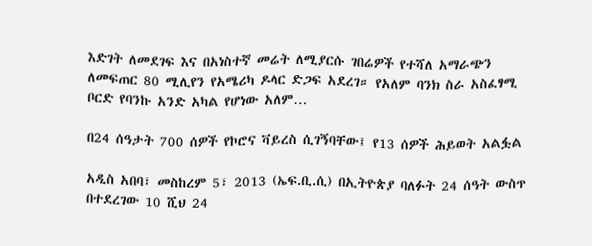እድገት ለመደገፍ እና በአነስተኛ መሬት ለሚያርሱ ገበሬዎች የተሻለ አማራጭን ለመፍጠር 80 ሚሊየን የአሜሪካ ዶላር ድጋፍ አደረገ። የአለም ባንክ ስራ አስፈፃሚ ቦርድ የባንኩ አንድ አካል የሆነው አለም…

በ24 ሰዓታት 700 ሰዎች የኮሮና ቫይረስ ሲገኝባቸው፤ የ13 ሰዎች ሕይወት አልፏል

አዲስ አበባ፣ መስከረም 5፣ 2013 (ኤፍ.ቢ.ሲ) በኢትዮጵያ ባለፉት 24 ሰዓት ውስጥ በተደረገው 10 ሺህ 24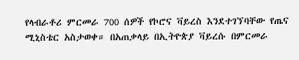የላብራቶሪ ምርመራ 700 ሰዎች የኮሮና ቫይረስ እንደተገኘባቸው የጤና ሚኒስቴር አስታወቀ። በአጠቃላይ በኢትዮጵያ ቫይረሱ በምርመራ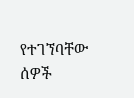የተገኘባቸው ሰዎች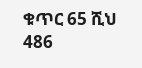ቁጥር 65 ሺህ 486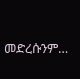መድረሱንም…